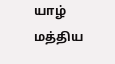யாழ் மத்திய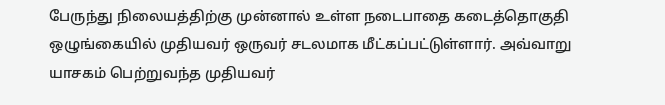பேருந்து நிலையத்திற்கு முன்னால் உள்ள நடைபாதை கடைத்தொகுதி ஒழுங்கையில் முதியவர் ஒருவர் சடலமாக மீட்கப்பட்டுள்ளார். அவ்வாறு யாசகம் பெற்றுவந்த முதியவர்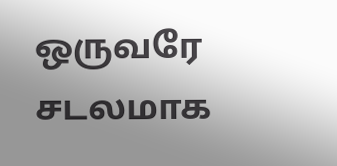ஒருவரே சடலமாக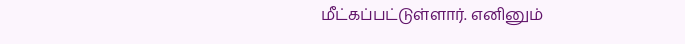மீட்கப்பட்டுள்ளார். எனினும்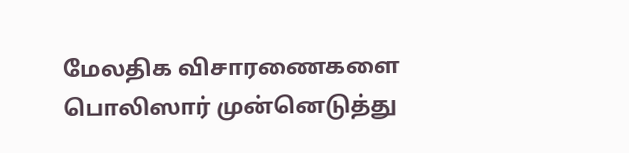மேலதிக விசாரணைகளை பொலிஸார் முன்னெடுத்து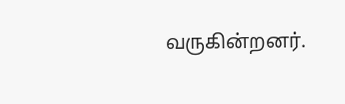வருகின்றனர்.